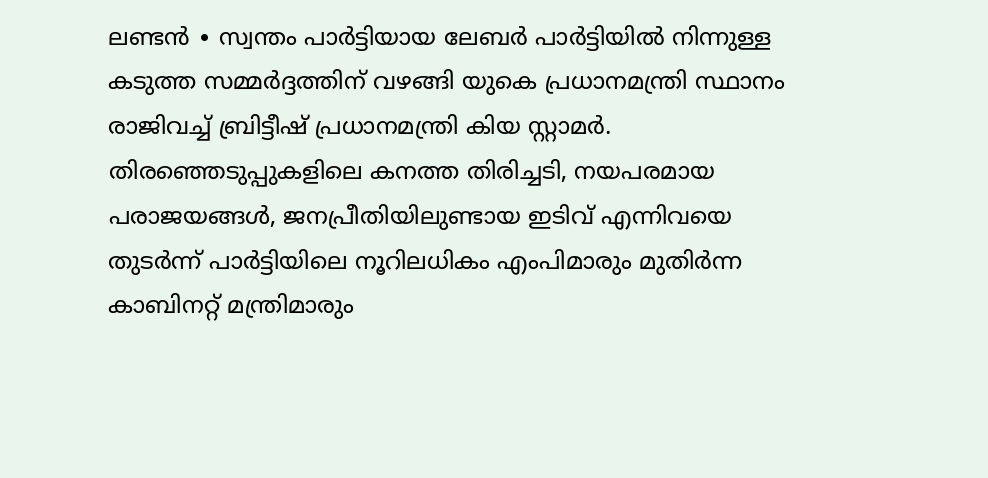ലണ്ടൻ ∙ സ്വന്തം പാർട്ടിയായ ലേബർ പാർട്ടിയിൽ നിന്നുള്ള കടുത്ത സമ്മർദ്ദത്തിന് വഴങ്ങി യുകെ പ്രധാനമന്ത്രി സ്ഥാനം രാജിവച്ച് ബ്രിട്ടീഷ് പ്രധാനമന്ത്രി കിയ സ്റ്റാമർ. തിരഞ്ഞെടുപ്പുകളിലെ കനത്ത തിരിച്ചടി, നയപരമായ പരാജയങ്ങൾ, ജനപ്രീതിയിലുണ്ടായ ഇടിവ് എന്നിവയെ തുടർന്ന് പാർട്ടിയിലെ നൂറിലധികം എംപിമാരും മുതിർന്ന കാബിനറ്റ് മന്ത്രിമാരും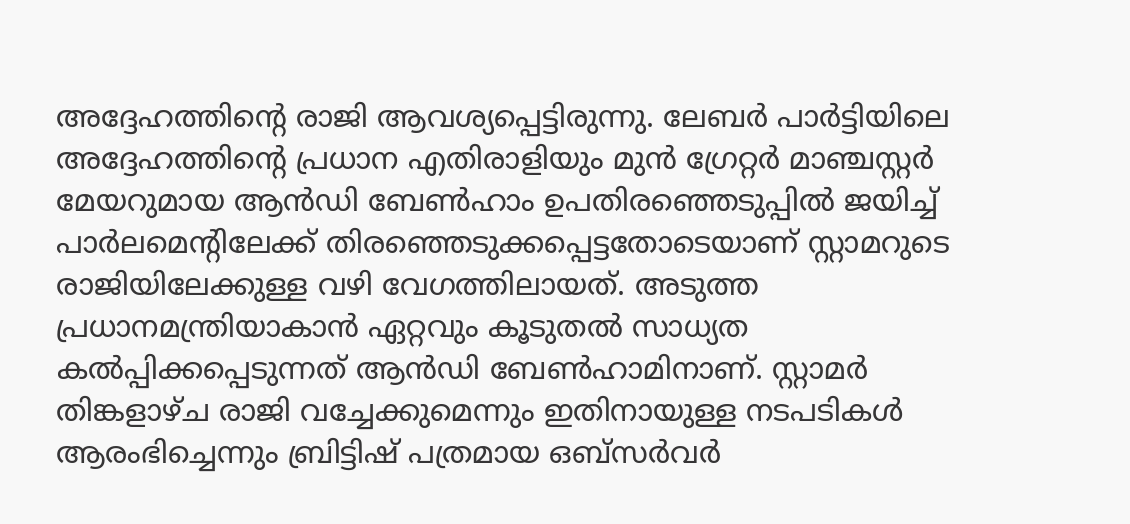അദ്ദേഹത്തിന്റെ രാജി ആവശ്യപ്പെട്ടിരുന്നു. ലേബർ പാർട്ടിയിലെ അദ്ദേഹത്തിന്റെ പ്രധാന എതിരാളിയും മുൻ ഗ്രേറ്റർ മാഞ്ചസ്റ്റർ മേയറുമായ ആൻഡി ബേൺഹാം ഉപതിരഞ്ഞെടുപ്പിൽ ജയിച്ച് പാർലമെന്റിലേക്ക് തിരഞ്ഞെടുക്കപ്പെട്ടതോടെയാണ് സ്റ്റാമറുടെ രാജിയിലേക്കുള്ള വഴി വേഗത്തിലായത്. അടുത്ത പ്രധാനമന്ത്രിയാകാൻ ഏറ്റവും കൂടുതൽ സാധ്യത കൽപ്പിക്കപ്പെടുന്നത് ആൻഡി ബേൺഹാമിനാണ്. സ്റ്റാമർ തിങ്കളാഴ്ച രാജി വച്ചേക്കുമെന്നും ഇതിനായുള്ള നടപടികൾ ആരംഭിച്ചെന്നും ബ്രിട്ടിഷ് പത്രമായ ഒബ്സർവർ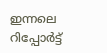ഇന്നലെ റിപ്പോർട്ട്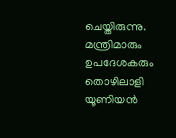ചെയ്തിരുന്നു. മന്ത്രിമാരും ഉപദേശകരും തൊഴിലാളി യൂണിയൻ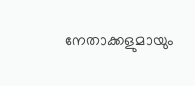നേതാക്കളുമായും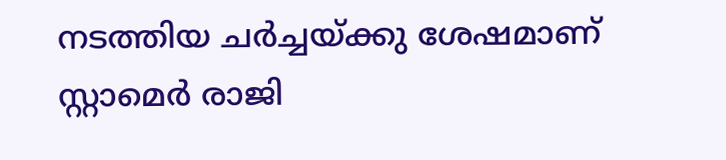നടത്തിയ ചർച്ചയ്ക്കു ശേഷമാണ് സ്റ്റാമെർ രാജി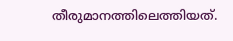തീരുമാനത്തിലെത്തിയത്.